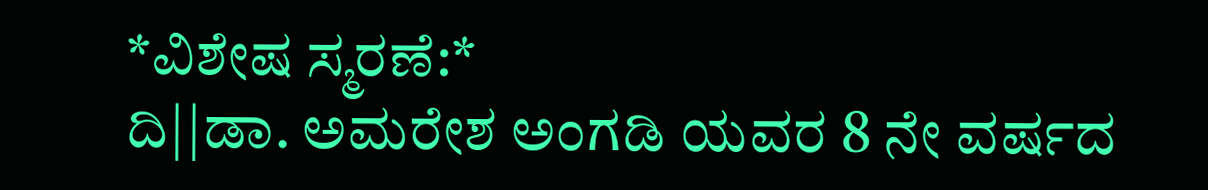*ವಿಶೇಷ ಸ್ಮರಣೆ:*
ದಿ||ಡಾ. ಅಮರೇಶ ಅಂಗಡಿ ಯವರ 8 ನೇ ವರ್ಷದ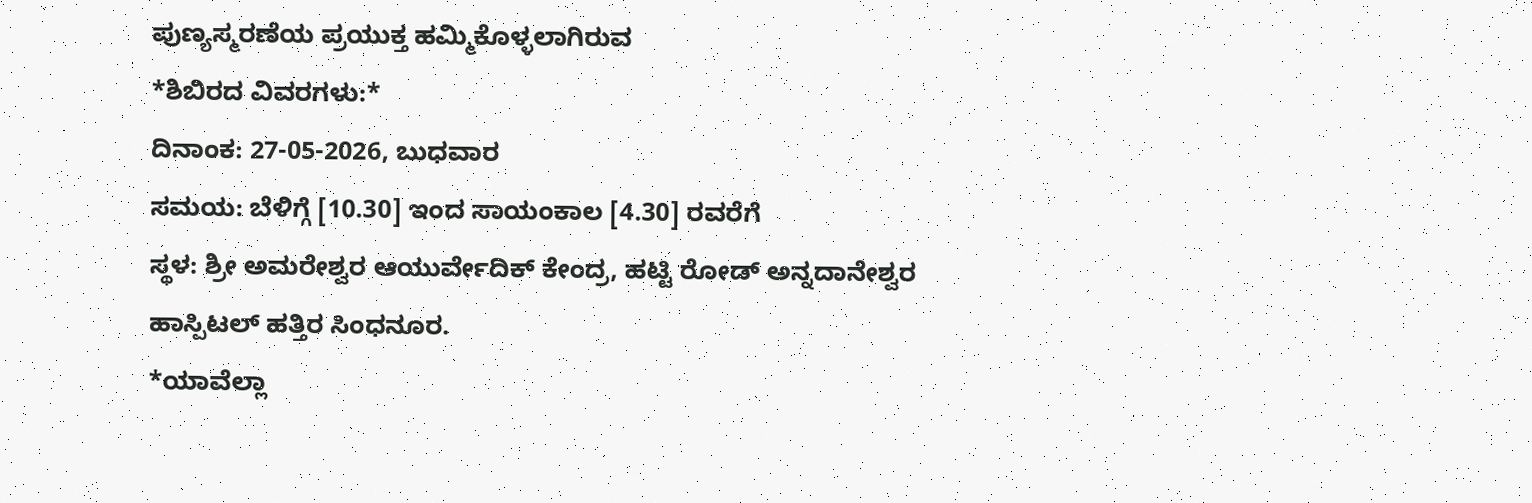ಪುಣ್ಯಸ್ಮರಣೆಯ ಪ್ರಯುಕ್ತ ಹಮ್ಮಿಕೊಳ್ಳಲಾಗಿರುವ
*ಶಿಬಿರದ ವಿವರಗಳು:*
ದಿನಾಂಕ: 27-05-2026, ಬುಧವಾರ
ಸಮಯ: ಬೆಳಿಗ್ಗೆ [10.30] ಇಂದ ಸಾಯಂಕಾಲ [4.30] ರವರೆಗೆ
ಸ್ಥಳ: ಶ್ರೀ ಅಮರೇಶ್ವರ ಆಯುರ್ವೇದಿಕ್ ಕೇಂದ್ರ, ಹಟ್ಟಿ ರೋಡ್ ಅನ್ನದಾನೇಶ್ವರ ಹಾಸ್ಪಿಟಲ್ ಹತ್ತಿರ ಸಿಂಧನೂರ.
*ಯಾವೆಲ್ಲಾ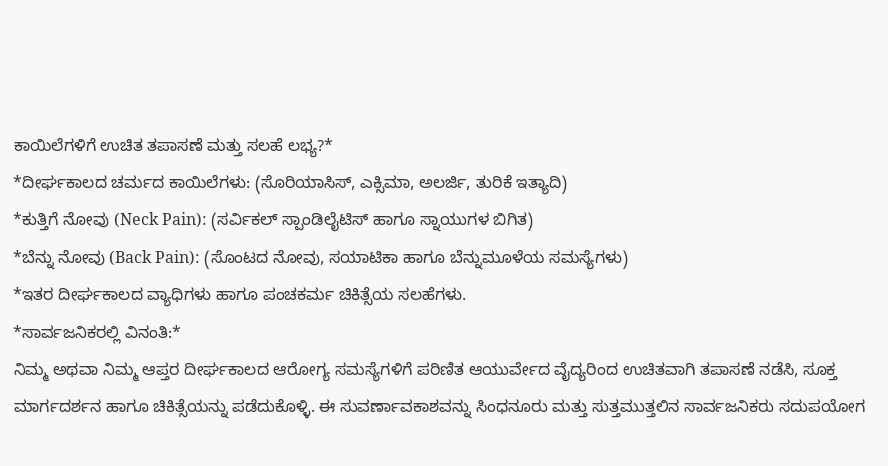ಕಾಯಿಲೆಗಳಿಗೆ ಉಚಿತ ತಪಾಸಣೆ ಮತ್ತು ಸಲಹೆ ಲಭ್ಯ?*
*ದೀರ್ಘಕಾಲದ ಚರ್ಮದ ಕಾಯಿಲೆಗಳು: (ಸೊರಿಯಾಸಿಸ್, ಎಕ್ಸಿಮಾ, ಅಲರ್ಜಿ, ತುರಿಕೆ ಇತ್ಯಾದಿ)
*ಕುತ್ತಿಗೆ ನೋವು (Neck Pain): (ಸರ್ವಿಕಲ್ ಸ್ಪಾಂಡಿಲೈಟಿಸ್ ಹಾಗೂ ಸ್ನಾಯುಗಳ ಬಿಗಿತ)
*ಬೆನ್ನು ನೋವು (Back Pain): (ಸೊಂಟದ ನೋವು, ಸಯಾಟಿಕಾ ಹಾಗೂ ಬೆನ್ನುಮೂಳೆಯ ಸಮಸ್ಯೆಗಳು)
*ಇತರ ದೀರ್ಘಕಾಲದ ವ್ಯಾಧಿಗಳು ಹಾಗೂ ಪಂಚಕರ್ಮ ಚಿಕಿತ್ಸೆಯ ಸಲಹೆಗಳು.
*ಸಾರ್ವಜನಿಕರಲ್ಲಿ ವಿನಂತಿ:*
ನಿಮ್ಮ ಅಥವಾ ನಿಮ್ಮ ಆಪ್ತರ ದೀರ್ಘಕಾಲದ ಆರೋಗ್ಯ ಸಮಸ್ಯೆಗಳಿಗೆ ಪರಿಣಿತ ಆಯುರ್ವೇದ ವೈದ್ಯರಿಂದ ಉಚಿತವಾಗಿ ತಪಾಸಣೆ ನಡೆಸಿ, ಸೂಕ್ತ ಮಾರ್ಗದರ್ಶನ ಹಾಗೂ ಚಿಕಿತ್ಸೆಯನ್ನು ಪಡೆದುಕೊಳ್ಳಿ. ಈ ಸುವರ್ಣಾವಕಾಶವನ್ನು ಸಿಂಧನೂರು ಮತ್ತು ಸುತ್ತಮುತ್ತಲಿನ ಸಾರ್ವಜನಿಕರು ಸದುಪಯೋಗ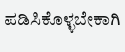ಪಡಿಸಿಕೊಳ್ಳಬೇಕಾಗಿ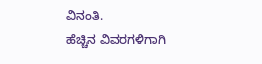ವಿನಂತಿ.
ಹೆಚ್ಚಿನ ವಿವರಗಳಿಗಾಗಿ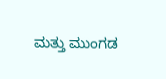ಮತ್ತು ಮುಂಗಡ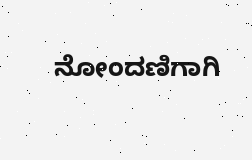ನೋಂದಣಿಗಾಗಿ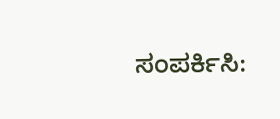ಸಂಪರ್ಕಿಸಿ: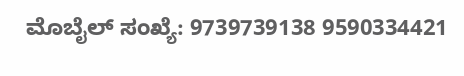ಮೊಬೈಲ್ ಸಂಖ್ಯೆ: 9739739138 9590334421